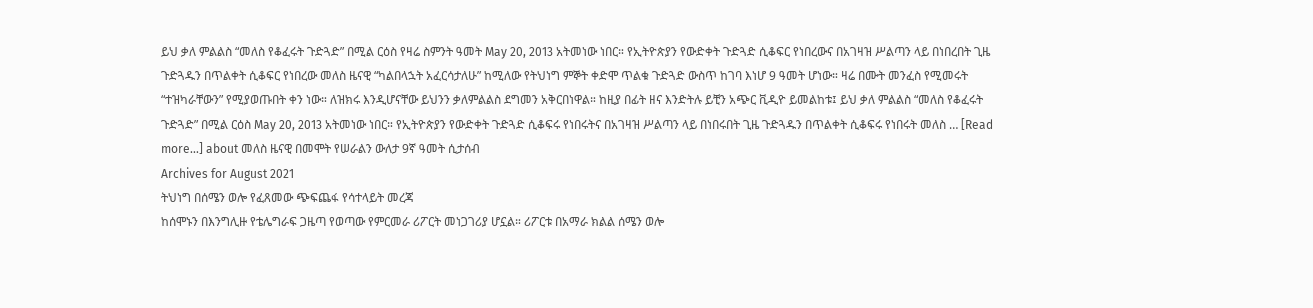ይህ ቃለ ምልልስ “መለስ የቆፈሩት ጉድጓድ” በሚል ርዕስ የዛሬ ስምንት ዓመት May 20, 2013 አትመነው ነበር። የኢትዮጵያን የውድቀት ጉድጓድ ሲቆፍር የነበረውና በአገዛዝ ሥልጣን ላይ በነበረበት ጊዜ ጉድጓዱን በጥልቀት ሲቆፍር የነበረው መለስ ዜናዊ “ካልበላኋት አፈርሳታለሁ” ከሚለው የትህነግ ምኞት ቀድሞ ጥልቁ ጉድጓድ ውስጥ ከገባ እነሆ 9 ዓመት ሆነው። ዛሬ በሙት መንፈስ የሚመሩት “ተዝካራቸውን” የሚያወጡበት ቀን ነው። ለዝክሩ እንዲሆናቸው ይህንን ቃለምልልስ ደግመን አቅርበነዋል። ከዚያ በፊት ዘና እንድትሉ ይቺን አጭር ቪዲዮ ይመልከቱ፤ ይህ ቃለ ምልልስ “መለስ የቆፈሩት ጉድጓድ” በሚል ርዕስ May 20, 2013 አትመነው ነበር። የኢትዮጵያን የውድቀት ጉድጓድ ሲቆፍሩ የነበሩትና በአገዛዝ ሥልጣን ላይ በነበሩበት ጊዜ ጉድጓዱን በጥልቀት ሲቆፍሩ የነበሩት መለስ … [Read more...] about መለስ ዜናዊ በመሞት የሠራልን ውለታ 9ኛ ዓመት ሲታሰብ
Archives for August 2021
ትህነግ በሰሜን ወሎ የፈጸመው ጭፍጨፋ የሳተላይት መረጃ
ከሰሞኑን በእንግሊዙ የቴሌግራፍ ጋዜጣ የወጣው የምርመራ ሪፖርት መነጋገሪያ ሆኗል። ሪፖርቱ በአማራ ክልል ሰሜን ወሎ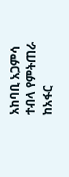አከባቢ አጋምሳ ተብላ የምትጠራ ከአፋር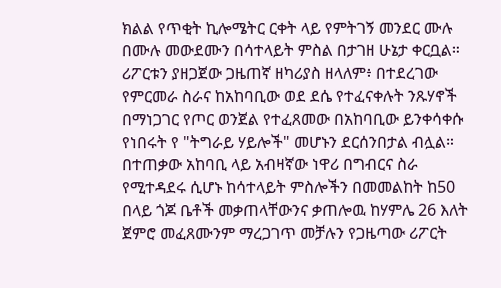ክልል የጥቂት ኪሎሜትር ርቀት ላይ የምትገኝ መንደር ሙሉ በሙሉ መውደሙን በሳተላይት ምስል በታገዘ ሁኔታ ቀርቧል። ሪፖርቱን ያዘጋጀው ጋዜጠኛ ዘካሪያስ ዘላለም፥ በተደረገው የምርመራ ስራና ከአከባቢው ወደ ደሴ የተፈናቀሉት ንጹሃኖች በማነጋገር የጦር ወንጀል የተፈጸመው በአከባቢው ይንቀሳቀሱ የነበሩት የ "ትግራይ ሃይሎች" መሆኑን ደርሰንበታል ብሏል። በተጠቃው አከባቢ ላይ አብዛኛው ነዋሪ በግብርና ስራ የሚተዳደሩ ሲሆኑ ከሳተላይት ምስሎችን በመመልከት ከ50 በላይ ጎጆ ቤቶች መቃጠላቸውንና ቃጠሎዉ ከሃምሌ 26 እለት ጀምሮ መፈጸሙንም ማረጋገጥ መቻሉን የጋዜጣው ሪፖርት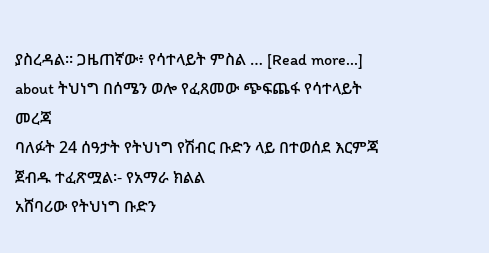ያስረዳል። ጋዜጠኛው፥ የሳተላይት ምስል … [Read more...] about ትህነግ በሰሜን ወሎ የፈጸመው ጭፍጨፋ የሳተላይት መረጃ
ባለፉት 24 ሰዓታት የትህነግ የሽብር ቡድን ላይ በተወሰደ እርምጃ ጀብዱ ተፈጽሟል፡- የአማራ ክልል
አሸባሪው የትህነግ ቡድን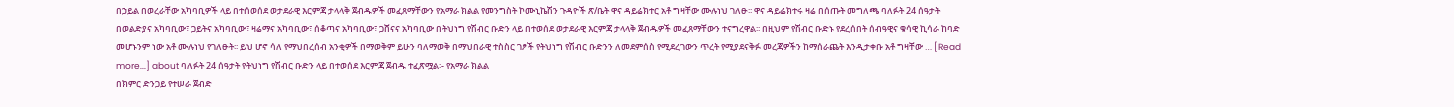በኃይል በወረራቸው አካባቢዎች ላይ በተሰወሰደ ወታደራዊ እርምጃ ታላላቅ ጀብዱዎች መፈጸማቸውን የአማራ ክልል የመንግስት ኮሙኒኬሽን ጉዳዮች ጽ/ቤት ዋና ዳይሬክተር አቶ ግዛቸው ሙሉነህ ገለፁ፡፡ ዋና ዳይሬክተሩ ዛሬ በሰጡት መግለጫ ባለፉት 24 ሰዓታት በወልድያና አካባቢው፣ ጋይትና አካባቢው፣ ዛሬማና አካባቢው፣ ሰቆጣና አካባቢው፣ ጋሸናና አካባቢው በትህነግ የሽብር ቡድን ላይ በተወሰደ ወታደራዊ እርምጃ ታላላቅ ጀብዱዎች መፈጸማቸውን ተናግረዋል፡፡ በዚህም የሽብር ቡድኑ የደረሰበት ሰብዓዊና ቁሳዊ ኪሳራ ከባድ መሆኑንም ነው አቶ ሙሉነህ የገለፁት፡፡ ይህ ሆኖ ሳለ የማህበረሰብ አንቂዎች በማወቅም ይሁን ባለማወቅ በማህበራዊ ተስስር ገፆች የትህነግ የሽብር ቡድንን ለመደምሰስ የሚደረገውን ጥረት የሚያደናቅፉ መረጃዎችን ከማሰራጨት እንዲታቀቡ አቶ ግዛቸው … [Read more...] about ባለፉት 24 ሰዓታት የትህነግ የሽብር ቡድን ላይ በተወሰደ እርምጃ ጀብዱ ተፈጽሟል፡- የአማራ ክልል
በክምር ድንጋይ የተሠራ ጀብድ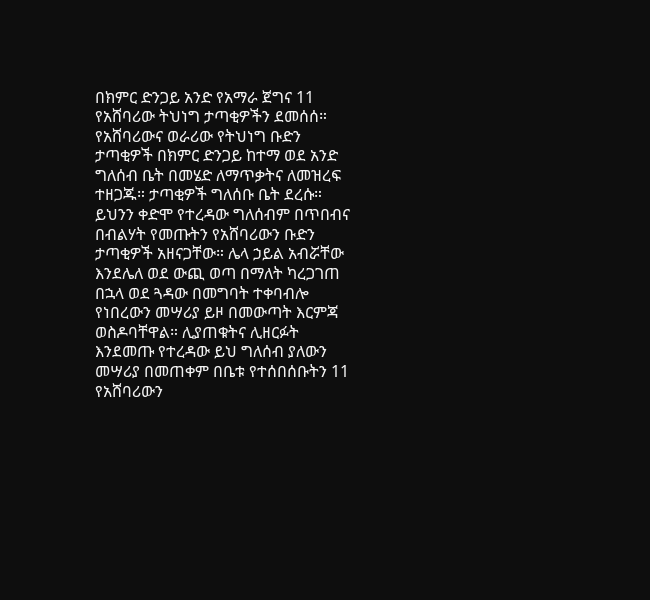በክምር ድንጋይ አንድ የአማራ ጀግና 11 የአሸባሪው ትህነግ ታጣቂዎችን ደመሰሰ። የአሸባሪውና ወራሪው የትህነግ ቡድን ታጣቂዎች በክምር ድንጋይ ከተማ ወደ አንድ ግለሰብ ቤት በመሄድ ለማጥቃትና ለመዝረፍ ተዘጋጁ። ታጣቂዎች ግለሰቡ ቤት ደረሱ። ይህንን ቀድሞ የተረዳው ግለሰብም በጥበብና በብልሃት የመጡትን የአሸባሪውን ቡድን ታጣቂዎች አዘናጋቸው። ሌላ ኃይል አብሯቸው እንደሌለ ወደ ውጪ ወጣ በማለት ካረጋገጠ በኋላ ወደ ጓዳው በመግባት ተቀባብሎ የነበረውን መሣሪያ ይዞ በመውጣት እርምጃ ወስዶባቸዋል። ሊያጠቁትና ሊዘርፉት እንደመጡ የተረዳው ይህ ግለሰብ ያለውን መሣሪያ በመጠቀም በቤቱ የተሰበሰቡትን 11 የአሸባሪውን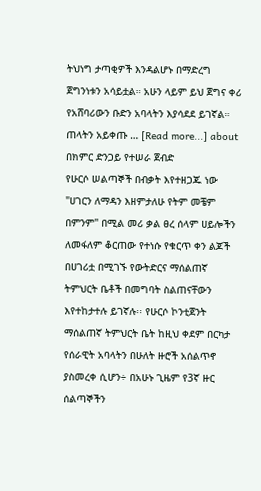ትህነግ ታጣቂዎች እንዳልሆኑ በማድረግ ጀግንነቱን አሳይቷል። አሁን ላይም ይህ ጀግና ቀሪ የአሸባሪውን ቡድን አባላትን እያሳደደ ይገኛል። ጠላትን አይቀጡ … [Read more...] about በክምር ድንጋይ የተሠራ ጀብድ
የሁርሶ ሠልጣኞች በብቃት እየተዘጋጁ ነው
"ሀገርን ለማዳን እዘምታለሁ የትም መቼም በምንም" በሚል መሪ ቃል ፀረ ሰላም ሀይሎችን ለመፋለም ቆርጠው የተነሱ የቁርጥ ቀን ልጆች በሀገሪቷ በሚገኙ የውትድርና ማሰልጠኛ ትምህርት ቤቶች በመግባት ስልጠናቸውን እየተከታተሉ ይገኛሉ፡፡ የሁርሶ ኮንቲጀንት ማሰልጠኛ ትምህርት ቤት ከዚህ ቀደም በርካታ የሰራዊት አባላትን በሁለት ዙሮች አሰልጥኖ ያስመረቀ ሲሆን÷ በአሁኑ ጊዜም የ3ኛ ዙር ሰልጣኞችን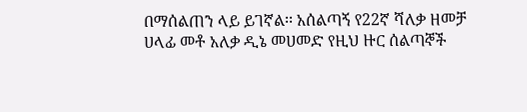በማሰልጠን ላይ ይገኛል፡፡ አሰልጣኝ የ22ኛ ሻለቃ ዘመቻ ሀላፊ መቶ አለቃ ዲኔ መሀመድ የዚህ ዙር ሰልጣኞች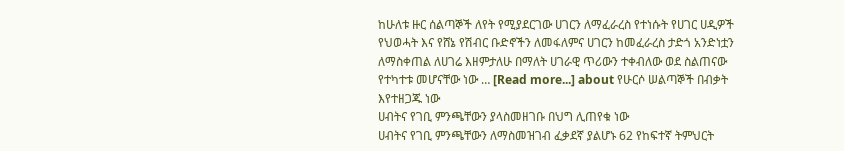ከሁለቱ ዙር ሰልጣኞች ለየት የሚያደርገው ሀገርን ለማፈራረስ የተነሱት የሀገር ሀዲዎች የህወሓት እና የሸኔ የሽብር ቡድኖችን ለመፋለምና ሀገርን ከመፈራረስ ታድጎ አንድነቷን ለማስቀጠል ለሀገሬ እዘምታለሁ በማለት ሀገራዊ ጥሪውን ተቀብለው ወደ ስልጠናው የተካተቱ መሆናቸው ነው … [Read more...] about የሁርሶ ሠልጣኞች በብቃት እየተዘጋጁ ነው
ሀብትና የገቢ ምንጫቸውን ያላስመዘገቡ በህግ ሊጠየቁ ነው
ሀብትና የገቢ ምንጫቸውን ለማስመዝገብ ፈቃደኛ ያልሆኑ 62 የከፍተኛ ትምህርት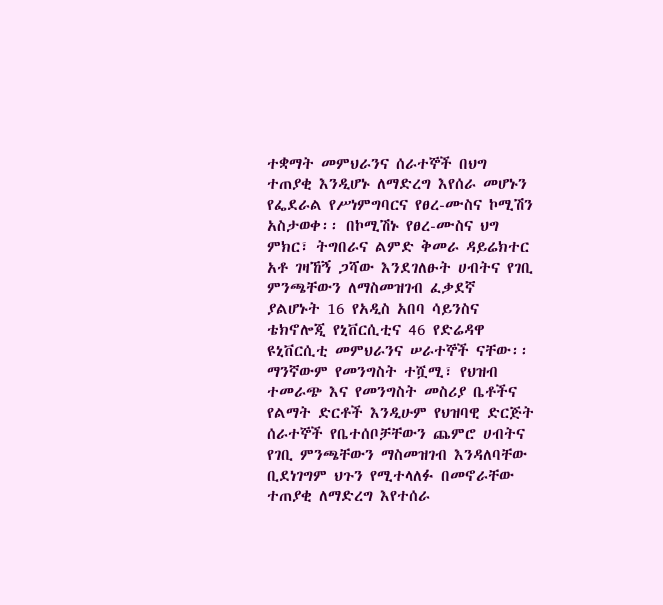ተቋማት መምህራንና ሰራተኞች በህግ ተጠያቂ እንዲሆኑ ለማድረግ እየሰራ መሆኑን የፌደራል የሥነምግባርና የፀረ-ሙስና ኮሚሽን አስታወቀ፡፡ በኮሚሽኑ የፀረ-ሙስና ህግ ምክር፣ ትግበራና ልምድ ቅመራ ዳይሬክተር አቶ ገዛኸኝ ጋሻው እንደገለፁት ሀብትና የገቢ ምንጫቸውን ለማስመዝገብ ፈቃደኛ ያልሆኑት 16 የአዲስ አበባ ሳይንስና ቴክኖሎጂ የኒቨርሲቲና 46 የድሬዳዋ ዩኒቨርሲቲ መምህራንና ሠራተኞች ናቸው፡፡ ማንኛውም የመንግስት ተሿሚ፣ የህዝብ ተመራጭ እና የመንግስት መስሪያ ቤቶችና የልማት ድርቶች እንዲሁም የህዝባዊ ድርጅት ሰራተኞች የቤተሰቦቻቸውን ጨምሮ ሀብትና የገቢ ምንጫቸውን ማስመዝገብ እንዳለባቸው ቢደነገግም ህጉን የሚተላለፉ በመኖራቸው ተጠያቂ ለማድረግ እየተሰራ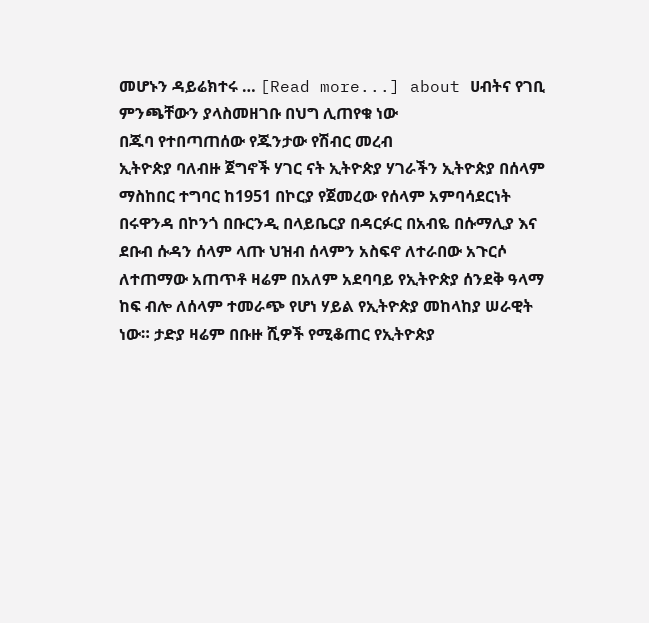መሆኑን ዳይሬክተሩ … [Read more...] about ሀብትና የገቢ ምንጫቸውን ያላስመዘገቡ በህግ ሊጠየቁ ነው
በጁባ የተበጣጠሰው የጁንታው የሽብር መረብ
ኢትዮጵያ ባለብዙ ጀግኖች ሃገር ናት ኢትዮጵያ ሃገራችን ኢትዮጵያ በሰላም ማስከበር ተግባር ከ1951 በኮርያ የጀመረው የሰላም አምባሳደርነት በሩዋንዳ በኮንጎ በቡርንዲ በላይቤርያ በዳርፉር በአብዬ በሱማሊያ እና ደቡብ ሱዳን ሰላም ላጡ ህዝብ ሰላምን አስፍኖ ለተራበው አጉርሶ ለተጠማው አጠጥቶ ዛሬም በአለም አደባባይ የኢትዮጵያ ሰንደቅ ዓላማ ከፍ ብሎ ለሰላም ተመራጭ የሆነ ሃይል የኢትዮጵያ መከላከያ ሠራዊት ነው። ታድያ ዛሬም በቡዙ ሺዎች የሚቆጠር የኢትዮጵያ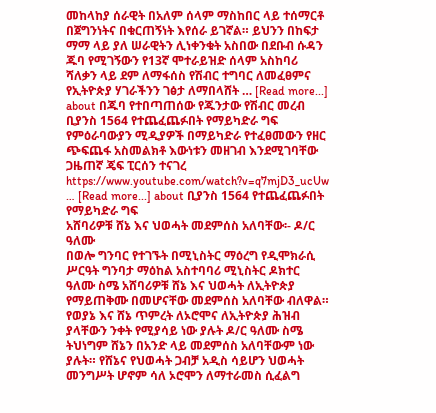መከላከያ ሰራዊት በአለም ሰላም ማስከበር ላይ ተሰማርቶ በጀግንነትና በቁርጠኝነት እየሰራ ይገኛል። ይህንን በከፍታ ማማ ላይ ያለ ሠራዊትን ሊነቀንቁት አስበው በደቡብ ሱዳን ጁባ የሚገኝውን የ13ኛ ሞተራይዝድ ሰላም አስከባሪ ሻለቃን ላይ ደም ለማፋሰስ የሽብር ተግባር ለመፈፀምና የኢትዮጵያ ሃገራችንን ገፅታ ለማበላሸት … [Read more...] about በጁባ የተበጣጠሰው የጁንታው የሽብር መረብ
ቢያንስ 1564 የተጨፈጨፉበት የማይካድራ ግፍ
የምዕራባውያን ሚዲያዎች በማይካድራ የተፈፀመውን የዘር ጭፍጨፋ አስመልክቶ እውነቱን መዘገብ እንደሚገባቸው ጋዜጠኛ ጄፍ ፒርሰን ተናገረ https://www.youtube.com/watch?v=q7mjD3_ucUw … [Read more...] about ቢያንስ 1564 የተጨፈጨፉበት የማይካድራ ግፍ
አሸባሪዎቹ ሸኔ እና ህወሓት መደምሰስ አለባቸው፡- ዶ/ር ዓለሙ
በወሎ ግንባር የተገኙት በሚኒስትር ማዕረግ የዲሞክራሲ ሥርዓት ግንባታ ማዕከል አስተባባሪ ሚኒስትር ዶክተር ዓለሙ ስሜ አሸባሪዎቹ ሸኔ እና ህወሓት ለኢትዮጵያ የማይጠቅሙ በመሆናቸው መደምሰስ አለባቸው ብለዋል። የወያኔ እና ሸኔ ጥምረት ለኦሮሞና ለኢትዮጵያ ሕዝብ ያላቸውን ንቀት የሚያሳይ ነው ያሉት ዶ/ር ዓለሙ ስሜ ትህነግም ሸኔን በአንድ ላይ መደምሰስ አለባቸውም ነው ያሉት። የሸኔና የህወሓት ጋብቻ አዲስ ሳይሆን ህወሓት መንግሥት ሆኖም ሳለ ኦሮሞን ለማተራመስ ሲፈልግ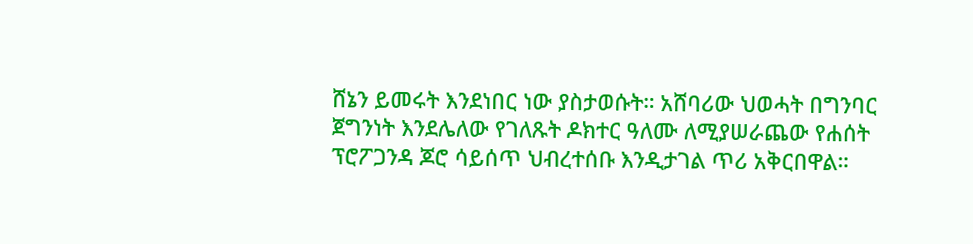ሸኔን ይመሩት እንደነበር ነው ያስታወሱት። አሸባሪው ህወሓት በግንባር ጀግንነት እንደሌለው የገለጹት ዶክተር ዓለሙ ለሚያሠራጨው የሐሰት ፕሮፖጋንዳ ጆሮ ሳይሰጥ ህብረተሰቡ እንዲታገል ጥሪ አቅርበዋል።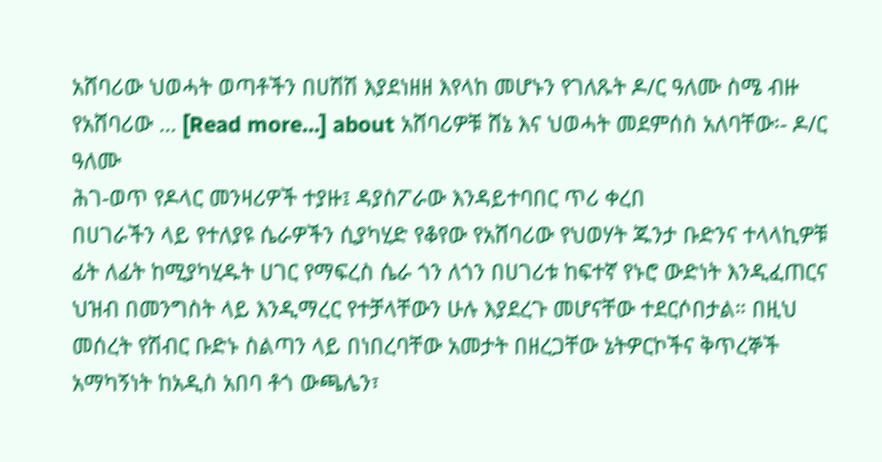አሸባሪው ህወሓት ወጣቶችን በሀሽሽ እያደነዘዘ እየላከ መሆኑን የገለጹት ዶ/ር ዓለሙ ስሜ ብዙ የአሸባሪው … [Read more...] about አሸባሪዎቹ ሸኔ እና ህወሓት መደምሰስ አለባቸው፡- ዶ/ር ዓለሙ
ሕገ-ወጥ የዶላር መንዛሪዎች ተያዙ፤ ዳያስፖራው እንዳይተባበር ጥሪ ቀረበ
በሀገራችን ላይ የተለያዩ ሴራዎችን ሲያካሂድ የቆየው የአሸባሪው የህወሃት ጁንታ ቡድንና ተላላኪዎቹ ፊት ለፊት ከሚያካሂዱት ሀገር የማፍረስ ሴራ ጎን ለጎን በሀገሪቱ ከፍተኛ የኑሮ ውድነት እንዲፈጠርና ህዝብ በመንግስት ላይ እንዲማረር የተቻላቸውን ሁሉ እያደረጉ መሆናቸው ተደርሶበታል። በዚህ መሰረት የሽብር ቡድኑ ስልጣን ላይ በነበረባቸው አመታት በዘረጋቸው ኔትዎርኮችና ቅጥረኞች አማካኝነት ከአዲስ አበባ ቶጎ ውጫሌን፣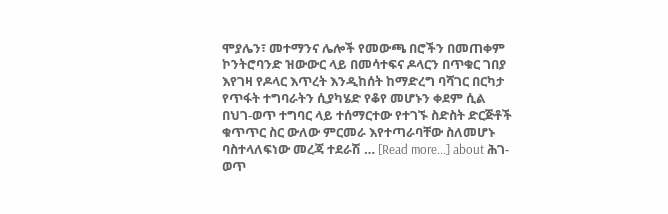ሞያሌን፣ መተማንና ሌሎች የመውጫ በሮችን በመጠቀም ኮንትሮባንድ ዝውውር ላይ በመሳተፍና ዶላርን በጥቁር ገበያ እየገዛ የዶላር እጥረት እንዲከሰት ከማድረግ ባሻገር በርካታ የጥፋት ተግባራትን ሲያካሄድ የቆየ መሆኑን ቀደም ሲል በህገ-ወጥ ተግባር ላይ ተሰማርተው የተገኙ ስድስት ድርጅቶች ቁጥጥር ስር ውለው ምርመራ እየተጣራባቸው ስለመሆኑ ባስተላለፍነው መረጃ ተደራሽ … [Read more...] about ሕገ-ወጥ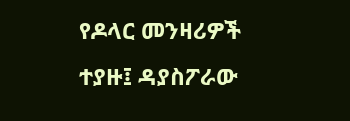የዶላር መንዛሪዎች ተያዙ፤ ዳያስፖራው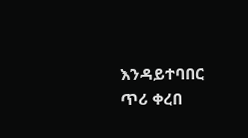እንዳይተባበር ጥሪ ቀረበ